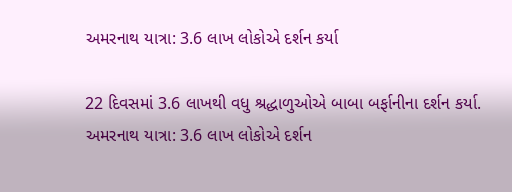અમરનાથ યાત્રા: 3.6 લાખ લોકોએ દર્શન કર્યા

22 દિવસમાં 3.6 લાખથી વધુ શ્રદ્ધાળુઓએ બાબા બર્ફાનીના દર્શન કર્યા.
અમરનાથ યાત્રા: 3.6 લાખ લોકોએ દર્શન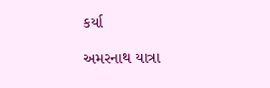કર્યા

અમરનાથ યાત્રા